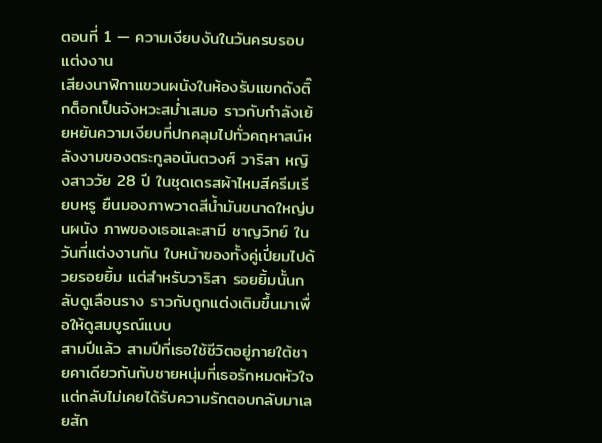ตอนที่ 1 — ความเงียบงันในวันครบรอบแต่งงาน
เสียงนาฬิกาแขวนผนังในห้องรับแขกดังติ๊กต็อกเป็นจังหวะสม่ำเสมอ ราวกับกำลังเย้ยหยันความเงียบที่ปกคลุมไปทั่วคฤหาสน์หลังงามของตระกูลอนันตวงศ์ วาริสา หญิงสาววัย 28 ปี ในชุดเดรสผ้าไหมสีครีมเรียบหรู ยืนมองภาพวาดสีน้ำมันขนาดใหญ่บนผนัง ภาพของเธอและสามี ชาญวิทย์ ในวันที่แต่งงานกัน ใบหน้าของทั้งคู่เปี่ยมไปด้วยรอยยิ้ม แต่สำหรับวาริสา รอยยิ้มนั้นกลับดูเลือนราง ราวกับถูกแต่งเติมขึ้นมาเพื่อให้ดูสมบูรณ์แบบ
สามปีแล้ว สามปีที่เธอใช้ชีวิตอยู่ภายใต้ชายคาเดียวกันกับชายหนุ่มที่เธอรักหมดหัวใจ แต่กลับไม่เคยได้รับความรักตอบกลับมาเลยสัก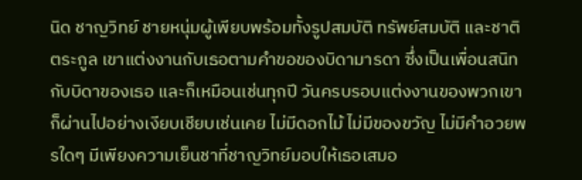นิด ชาญวิทย์ ชายหนุ่มผู้เพียบพร้อมทั้งรูปสมบัติ ทรัพย์สมบัติ และชาติตระกูล เขาแต่งงานกับเธอตามคำขอของบิดามารดา ซึ่งเป็นเพื่อนสนิทกับบิดาของเธอ และก็เหมือนเช่นทุกปี วันครบรอบแต่งงานของพวกเขาก็ผ่านไปอย่างเงียบเชียบเช่นเคย ไม่มีดอกไม้ ไม่มีของขวัญ ไม่มีคำอวยพรใดๆ มีเพียงความเย็นชาที่ชาญวิทย์มอบให้เธอเสมอ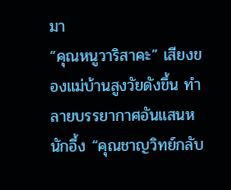มา
“คุณหนูวาริสาคะ” เสียงของแม่บ้านสูงวัยดังขึ้น ทำลายบรรยากาศอันแสนหนักอึ้ง “คุณชาญวิทย์กลับ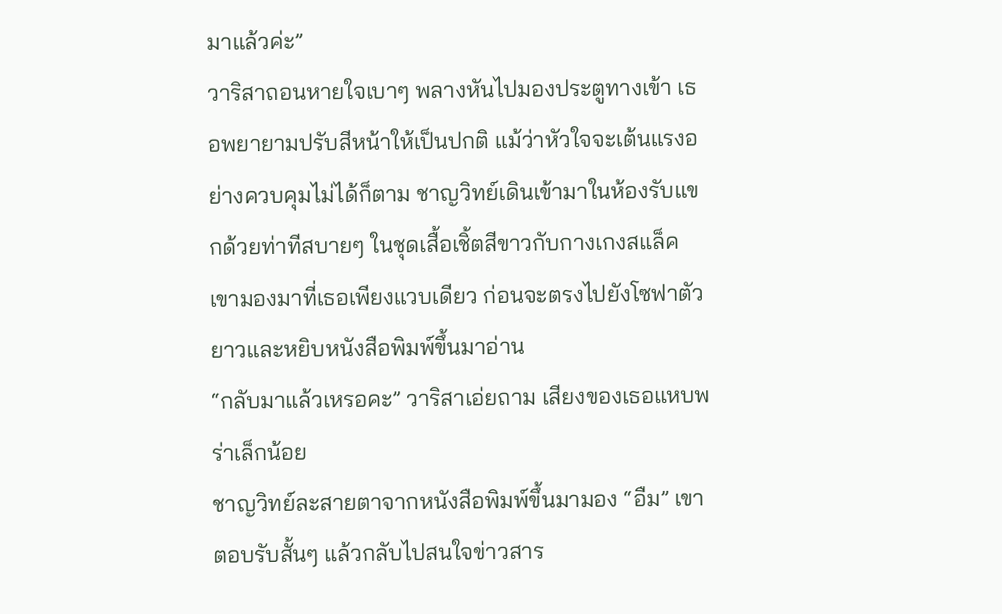มาแล้วค่ะ”
วาริสาถอนหายใจเบาๆ พลางหันไปมองประตูทางเข้า เธอพยายามปรับสีหน้าให้เป็นปกติ แม้ว่าหัวใจจะเต้นแรงอย่างควบคุมไม่ได้ก็ตาม ชาญวิทย์เดินเข้ามาในห้องรับแขกด้วยท่าทีสบายๆ ในชุดเสื้อเชิ้ตสีขาวกับกางเกงสแล็ค เขามองมาที่เธอเพียงแวบเดียว ก่อนจะตรงไปยังโซฟาตัวยาวและหยิบหนังสือพิมพ์ขึ้นมาอ่าน
“กลับมาแล้วเหรอคะ” วาริสาเอ่ยถาม เสียงของเธอแหบพร่าเล็กน้อย
ชาญวิทย์ละสายตาจากหนังสือพิมพ์ขึ้นมามอง “อืม” เขาตอบรับสั้นๆ แล้วกลับไปสนใจข่าวสาร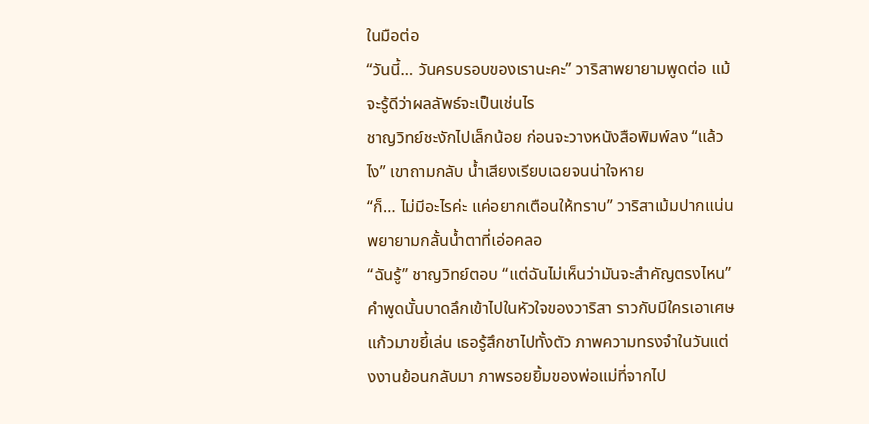ในมือต่อ
“วันนี้… วันครบรอบของเรานะคะ” วาริสาพยายามพูดต่อ แม้จะรู้ดีว่าผลลัพธ์จะเป็นเช่นไร
ชาญวิทย์ชะงักไปเล็กน้อย ก่อนจะวางหนังสือพิมพ์ลง “แล้วไง” เขาถามกลับ น้ำเสียงเรียบเฉยจนน่าใจหาย
“ก็… ไม่มีอะไรค่ะ แค่อยากเตือนให้ทราบ” วาริสาเม้มปากแน่น พยายามกลั้นน้ำตาที่เอ่อคลอ
“ฉันรู้” ชาญวิทย์ตอบ “แต่ฉันไม่เห็นว่ามันจะสำคัญตรงไหน”
คำพูดนั้นบาดลึกเข้าไปในหัวใจของวาริสา ราวกับมีใครเอาเศษแก้วมาขยี้เล่น เธอรู้สึกชาไปทั้งตัว ภาพความทรงจำในวันแต่งงานย้อนกลับมา ภาพรอยยิ้มของพ่อแม่ที่จากไป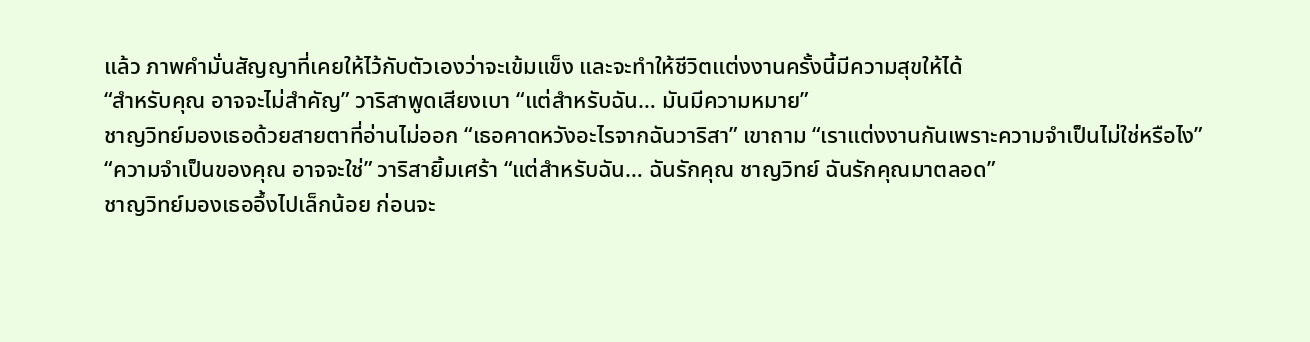แล้ว ภาพคำมั่นสัญญาที่เคยให้ไว้กับตัวเองว่าจะเข้มแข็ง และจะทำให้ชีวิตแต่งงานครั้งนี้มีความสุขให้ได้
“สำหรับคุณ อาจจะไม่สำคัญ” วาริสาพูดเสียงเบา “แต่สำหรับฉัน… มันมีความหมาย”
ชาญวิทย์มองเธอด้วยสายตาที่อ่านไม่ออก “เธอคาดหวังอะไรจากฉันวาริสา” เขาถาม “เราแต่งงานกันเพราะความจำเป็นไม่ใช่หรือไง”
“ความจำเป็นของคุณ อาจจะใช่” วาริสายิ้มเศร้า “แต่สำหรับฉัน… ฉันรักคุณ ชาญวิทย์ ฉันรักคุณมาตลอด”
ชาญวิทย์มองเธออึ้งไปเล็กน้อย ก่อนจะ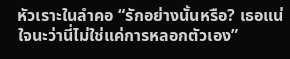หัวเราะในลำคอ “รักอย่างนั้นหรือ? เธอแน่ใจนะว่านี่ไม่ใช่แค่การหลอกตัวเอง”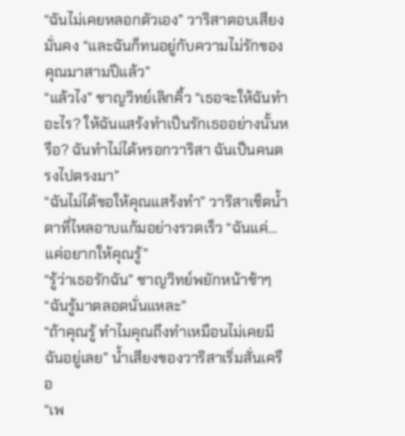“ฉันไม่เคยหลอกตัวเอง” วาริสาตอบเสียงมั่นคง “และฉันก็ทนอยู่กับความไม่รักของคุณมาสามปีแล้ว”
“แล้วไง” ชาญวิทย์เลิกคิ้ว “เธอจะให้ฉันทำอะไร? ให้ฉันแสร้งทำเป็นรักเธออย่างนั้นหรือ? ฉันทำไม่ได้หรอกวาริสา ฉันเป็นคนตรงไปตรงมา”
“ฉันไม่ได้ขอให้คุณแสร้งทำ” วาริสาเช็ดน้ำตาที่ไหลอาบแก้มอย่างรวดเร็ว “ฉันแค่… แค่อยากให้คุณรู้”
“รู้ว่าเธอรักฉัน” ชาญวิทย์พยักหน้าช้าๆ “ฉันรู้มาตลอดนั่นแหละ”
“ถ้าคุณรู้ ทำไมคุณถึงทำเหมือนไม่เคยมีฉันอยู่เลย” น้ำเสียงของวาริสาเริ่มสั่นเครือ
“เพ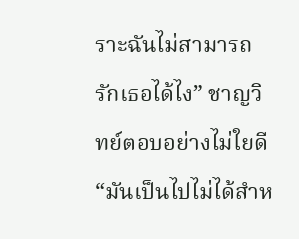ราะฉันไม่สามารถรักเธอได้ไง” ชาญวิทย์ตอบอย่างไม่ใยดี “มันเป็นไปไม่ได้สำห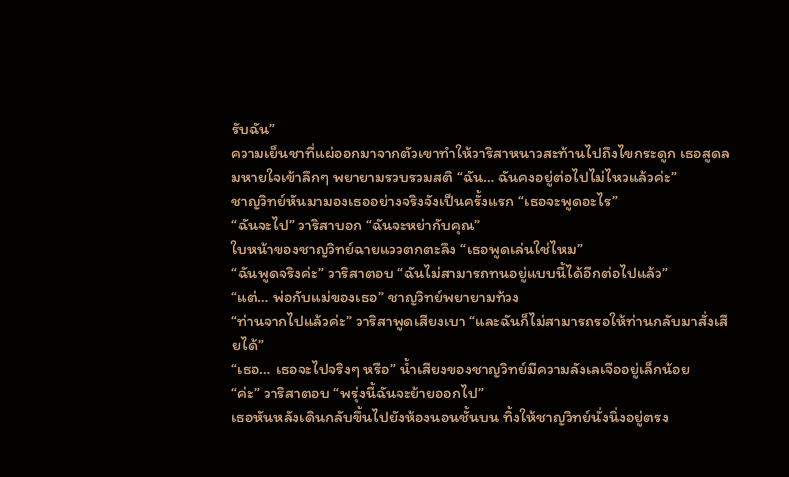รับฉัน”
ความเย็นชาที่แผ่ออกมาจากตัวเขาทำให้วาริสาหนาวสะท้านไปถึงไขกระดูก เธอสูดลมหายใจเข้าลึกๆ พยายามรวบรวมสติ “ฉัน… ฉันคงอยู่ต่อไปไม่ไหวแล้วค่ะ”
ชาญวิทย์หันมามองเธออย่างจริงจังเป็นครั้งแรก “เธอจะพูดอะไร”
“ฉันจะไป” วาริสาบอก “ฉันจะหย่ากับคุณ”
ใบหน้าของชาญวิทย์ฉายแววตกตะลึง “เธอพูดเล่นใช่ไหม”
“ฉันพูดจริงค่ะ” วาริสาตอบ “ฉันไม่สามารถทนอยู่แบบนี้ได้อีกต่อไปแล้ว”
“แต่… พ่อกับแม่ของเธอ” ชาญวิทย์พยายามท้วง
“ท่านจากไปแล้วค่ะ” วาริสาพูดเสียงเบา “และฉันก็ไม่สามารถรอให้ท่านกลับมาสั่งเสียได้”
“เธอ… เธอจะไปจริงๆ หรือ” น้ำเสียงของชาญวิทย์มีความลังเลเจืออยู่เล็กน้อย
“ค่ะ” วาริสาตอบ “พรุ่งนี้ฉันจะย้ายออกไป”
เธอหันหลังเดินกลับขึ้นไปยังห้องนอนชั้นบน ทิ้งให้ชาญวิทย์นั่งนิ่งอยู่ตรง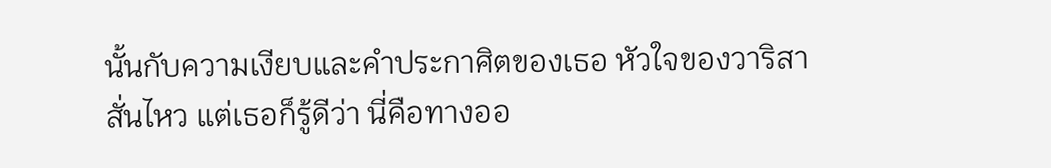นั้นกับความเงียบและคำประกาศิตของเธอ หัวใจของวาริสาสั่นไหว แต่เธอก็รู้ดีว่า นี่คือทางออ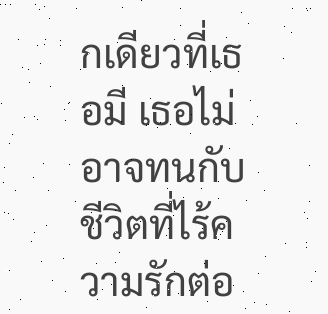กเดียวที่เธอมี เธอไม่อาจทนกับชีวิตที่ไร้ความรักต่อ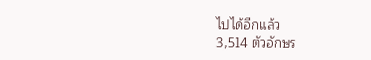ไปได้อีกแล้ว
3,514 ตัวอักษร